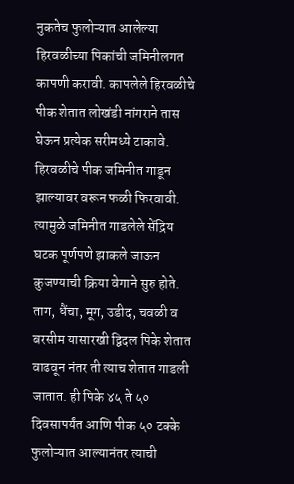नुकतेच फुलोऱ्यात आलेल्या हिरवळीच्या पिकांची जमिनीलगत कापणी करावी. कापलेले हिरवळीचे पीक शेतात लोखंडी नांगराने तास घेऊन प्रत्येक सरीमध्ये टाकावे. हिरवळीचे पीक जमिनीत गाडून झाल्यावर वरून फळी फिरवावी. त्यामुळे जमिनीत गाडलेले सेंद्रिय घटक पूर्णपणे झाकले जाऊन कुजण्याची क्रिया वेगाने सुरु होते. ताग, धैंचा, मूग, उडीद, चवळी व बरसीम यासारखी द्विदल पिके शेतात वाढवून नंतर ती त्याच शेतात गाडली जातात. ही पिके ४५ ते ५० दिवसापर्यंत आणि पीक ५० टक्के फुलोऱ्यात आल्यानंतर त्याची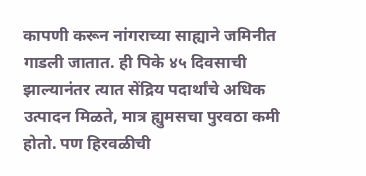कापणी करून नांगराच्या साह्याने जमिनीत गाडली जातात. ही पिके ४५ दिवसाची झाल्यानंतर त्यात सेंद्रिय पदार्थांचे अधिक उत्पादन मिळते, मात्र ह्युमसचा पुरवठा कमी होतो. पण हिरवळीची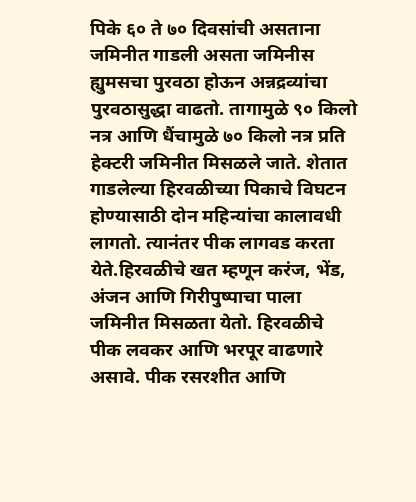पिके ६० ते ७० दिवसांची असताना जमिनीत गाडली असता जमिनीस ह्युमसचा पुरवठा होऊन अन्नद्रव्यांचा पुरवठासुद्धा वाढतो. तागामुळे ९० किलो नत्र आणि धैंचामुळे ७० किलो नत्र प्रति हेक्टरी जमिनीत मिसळले जाते. शेतात गाडलेल्या हिरवळीच्या पिकाचे विघटन होण्यासाठी दोन महिन्यांचा कालावधी लागतो. त्यानंतर पीक लागवड करता येते.हिरवळीचे खत म्हणून करंज, भेंड, अंजन आणि गिरीपुष्पाचा पाला जमिनीत मिसळता येतो. हिरवळीचे पीक लवकर आणि भरपूर वाढणारे असावे. पीक रसरशीत आणि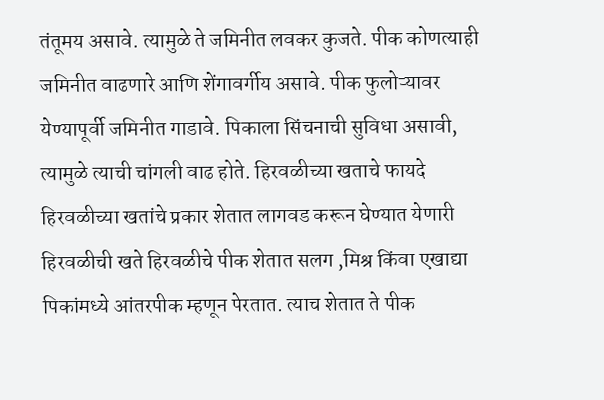तंतूमय असावे. त्यामुळे ते जमिनीत लवकर कुजते. पीक कोणत्याही जमिनीत वाढणारे आणि शेंगावर्गीय असावे. पीक फुलोऱ्यावर येण्यापूर्वी जमिनीत गाडावे. पिकाला सिंचनाची सुविधा असावी, त्यामुळे त्याची चांगली वाढ होते. हिरवळीच्या खताचे फायदे
हिरवळीच्या खतांचे प्रकार शेतात लागवड करून घेण्यात येणारी हिरवळीची खते हिरवळीचे पीक शेतात सलग ,मिश्र किंवा एखाद्या पिकांमध्ये आंतरपीक म्हणून पेरतात. त्याच शेतात ते पीक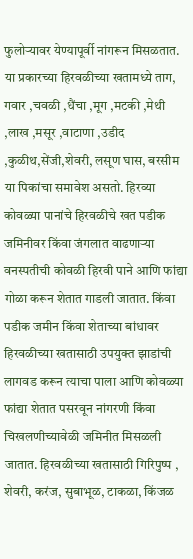फुलोऱ्यावर येण्यापूर्वी नांगरून मिसळतात. या प्रकारच्या हिरवळीच्या खतामध्ये ताग, गवार ,चवळी ,धैंचा ,मूग ,मटकी ,मेथी ,लाख ,मसूर ,वाटाणा ,उडीद ,कुळीथ,सेंजी,शेवरी, लसूण घास, बरसीम या पिकांचा समावेश असतो. हिरव्या कोवळ्या पानांचे हिरवळीचे खत पडीक जमिनीवर किंवा जंगलात वाढणाऱ्या वनस्पतीची कोवळी हिरवी पाने आणि फांद्या गोळा करून शेतात गाडली जातात. किंवा पडीक जमीन किंवा शेताच्या बांधावर हिरवळीच्या खतासाठी उपयुक्त झाडांची लागवड करून त्याचा पाला आणि कोवळ्या फांद्या शेतात पसरवून नांगरणी किंवा चिखलणीच्यावेळी जमिनीत मिसळली जातात. हिरवळीच्या खतासाठी गिरिपुष्प , शेवरी, करंज, सुबाभूळ, टाकळा, किंजळ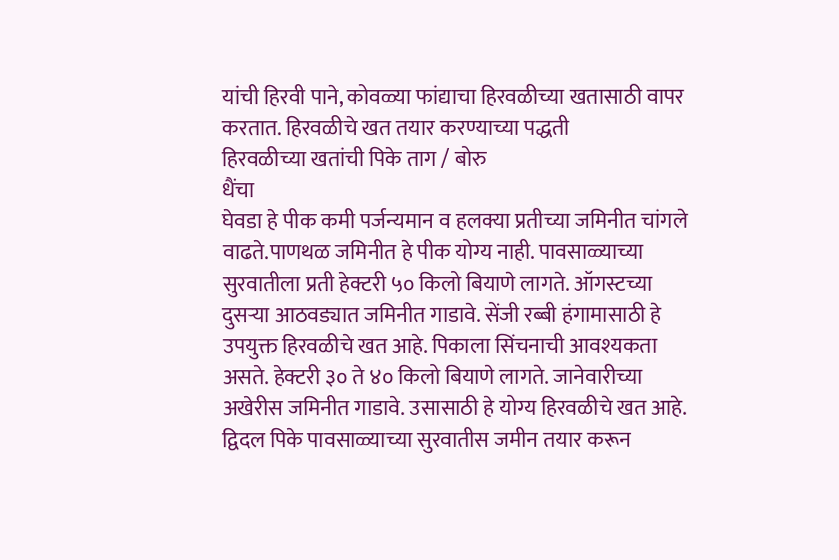यांची हिरवी पाने, कोवळ्या फांद्याचा हिरवळीच्या खतासाठी वापर करतात. हिरवळीचे खत तयार करण्याच्या पद्धती
हिरवळीच्या खतांची पिके ताग / बोरु
धैंचा
घेवडा हे पीक कमी पर्जन्यमान व हलक्या प्रतीच्या जमिनीत चांगले वाढते.पाणथळ जमिनीत हे पीक योग्य नाही. पावसाळ्याच्या सुरवातीला प्रती हेक्टरी ५० किलो बियाणे लागते. ऑगस्टच्या दुसऱ्या आठवड्यात जमिनीत गाडावे. सेंजी रब्बी हंगामासाठी हे उपयुक्त हिरवळीचे खत आहे. पिकाला सिंचनाची आवश्यकता असते. हेक्टरी ३० ते ४० किलो बियाणे लागते. जानेवारीच्या अखेरीस जमिनीत गाडावे. उसासाठी हे योग्य हिरवळीचे खत आहे. द्विदल पिके पावसाळ्याच्या सुरवातीस जमीन तयार करून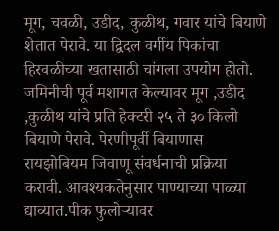मूग, चवळी, उडीद, कुळीथ, गवार यांचे बियाणे शेतात पेरावे. या द्विदल वर्गीय पिकांचा हिरवळीच्या खतासाठी चांगला उपयोग होतो. जमिनीची पूर्व मशागत केल्यावर मूग ,उडीद ,कुळीथ यांचे प्रति हेक्टरी २५ ते ३० किलो बियाणे पेरावे. पेरणीपूर्वी बियाणास रायझोबियम जिवाणू संवर्धनाची प्रक्रिया करावी. आवश्यकतेनुसार पाण्याच्या पाळ्या द्याव्यात.पीक फुलोऱ्यावर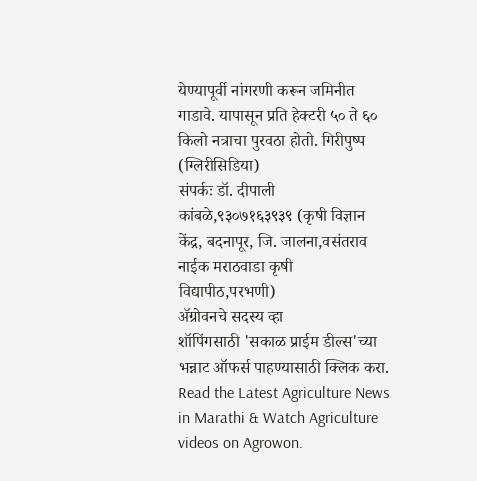येण्यापूर्वी नांगरणी करून जमिनीत गाडावे. यापासून प्रति हेक्टरी ५० ते ६० किलो नत्राचा पुरवठा होतो. गिरीपुष्प (ग्लिरीसिडिया)
संपर्कः डॉ. दीपाली कांबळे,९३०७१६३९३९ (कृषी विज्ञान केंद्र, बदनापूर, जि. जालना,वसंतराव नाईक मराठवाडा कृषी विद्यापीठ,परभणी)
ॲग्रोवनचे सदस्य व्हा
शॉपिंगसाठी 'सकाळ प्राईम डील्स'च्या भन्नाट ऑफर्स पाहण्यासाठी क्लिक करा.
Read the Latest Agriculture News in Marathi & Watch Agriculture videos on Agrowon.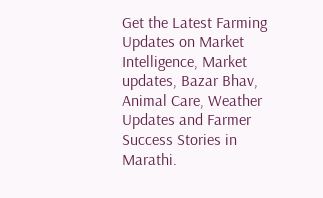Get the Latest Farming Updates on Market Intelligence, Market updates, Bazar Bhav, Animal Care, Weather Updates and Farmer Success Stories in Marathi.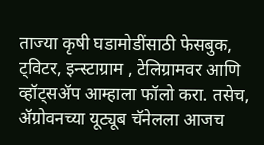ताज्या कृषी घडामोडींसाठी फेसबुक, ट्विटर, इन्स्टाग्राम , टेलिग्रामवर आणि व्हॉट्सॲप आम्हाला फॉलो करा. तसेच, ॲग्रोवनच्या यूट्यूब चॅनेलला आजच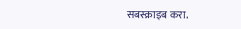सबस्क्राइब करा.